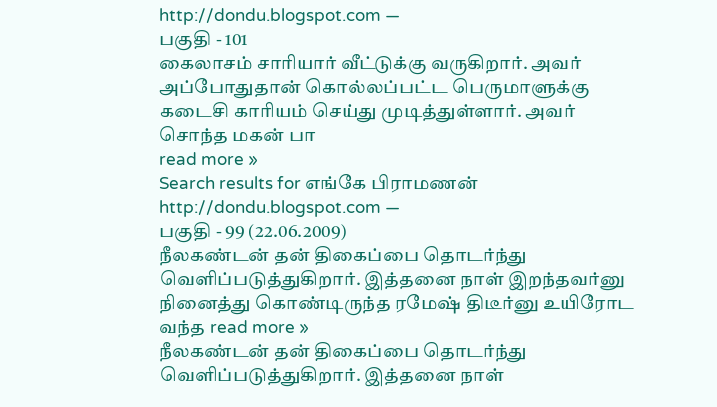http://dondu.blogspot.com —
பகுதி - 101
கைலாசம் சாரியார் வீட்டுக்கு வருகிறார். அவர் அப்போதுதான் கொல்லப்பட்ட பெருமாளுக்கு கடைசி காரியம் செய்து முடித்துள்ளார். அவர் சொந்த மகன் பா
read more »
Search results for எங்கே பிராமணன்
http://dondu.blogspot.com —
பகுதி - 99 (22.06.2009)
நீலகண்டன் தன் திகைப்பை தொடர்ந்து வெளிப்படுத்துகிறார். இத்தனை நாள் இறந்தவர்னு நினைத்து கொண்டிருந்த ரமேஷ் திடீர்னு உயிரோட வந்த read more »
நீலகண்டன் தன் திகைப்பை தொடர்ந்து வெளிப்படுத்துகிறார். இத்தனை நாள்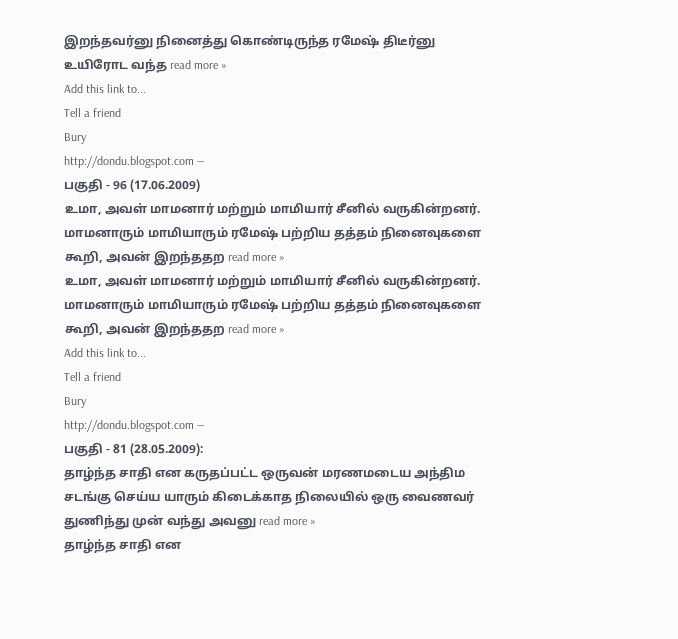இறந்தவர்னு நினைத்து கொண்டிருந்த ரமேஷ் திடீர்னு உயிரோட வந்த read more »
Add this link to...
Tell a friend
Bury
http://dondu.blogspot.com —
பகுதி - 96 (17.06.2009)
உமா, அவள் மாமனார் மற்றும் மாமியார் சீனில் வருகின்றனர். மாமனாரும் மாமியாரும் ரமேஷ் பற்றிய தத்தம் நினைவுகளை கூறி, அவன் இறந்ததற read more »
உமா, அவள் மாமனார் மற்றும் மாமியார் சீனில் வருகின்றனர். மாமனாரும் மாமியாரும் ரமேஷ் பற்றிய தத்தம் நினைவுகளை கூறி, அவன் இறந்ததற read more »
Add this link to...
Tell a friend
Bury
http://dondu.blogspot.com —
பகுதி - 81 (28.05.2009):
தாழ்ந்த சாதி என கருதப்பட்ட ஒருவன் மரணமடைய அந்திம சடங்கு செய்ய யாரும் கிடைக்காத நிலையில் ஒரு வைணவர் துணிந்து முன் வந்து அவனு read more »
தாழ்ந்த சாதி என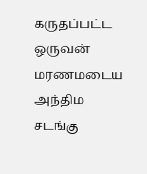கருதப்பட்ட ஒருவன் மரணமடைய அந்திம சடங்கு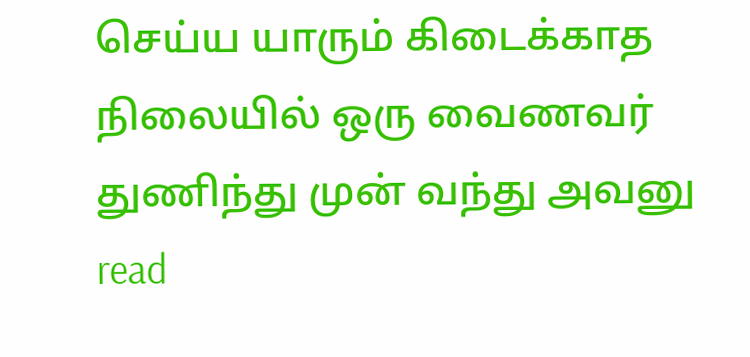செய்ய யாரும் கிடைக்காத நிலையில் ஒரு வைணவர் துணிந்து முன் வந்து அவனு read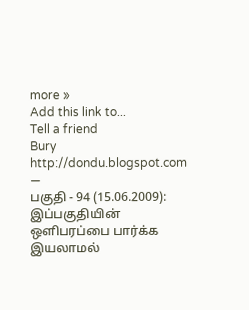more »
Add this link to...
Tell a friend
Bury
http://dondu.blogspot.com —
பகுதி - 94 (15.06.2009):
இப்பகுதியின் ஒளிபரப்பை பார்க்க இயலாமல்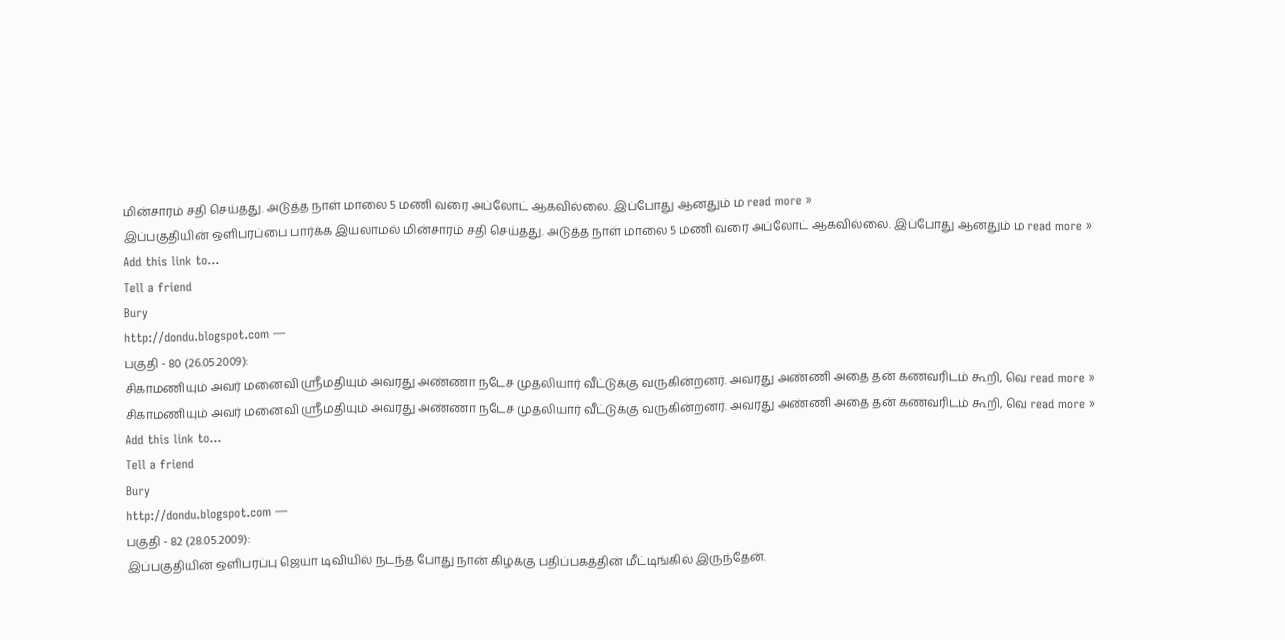மின்சாரம் சதி செய்தது. அடுத்த நாள் மாலை 5 மணி வரை அப்லோட் ஆகவில்லை. இப்போது ஆனதும் ம read more »
இப்பகுதியின் ஒளிபரப்பை பார்க்க இயலாமல் மின்சாரம் சதி செய்தது. அடுத்த நாள் மாலை 5 மணி வரை அப்லோட் ஆகவில்லை. இப்போது ஆனதும் ம read more »
Add this link to...
Tell a friend
Bury
http://dondu.blogspot.com —
பகுதி - 80 (26.05.2009):
சிகாமணியும் அவர் மனைவி ஸ்ரீமதியும் அவரது அண்ணா நடேச முதலியார் வீட்டுக்கு வருகின்றனர். அவரது அண்ணி அதை தன் கணவரிடம் கூறி, வெ read more »
சிகாமணியும் அவர் மனைவி ஸ்ரீமதியும் அவரது அண்ணா நடேச முதலியார் வீட்டுக்கு வருகின்றனர். அவரது அண்ணி அதை தன் கணவரிடம் கூறி, வெ read more »
Add this link to...
Tell a friend
Bury
http://dondu.blogspot.com —
பகுதி - 82 (28.05.2009):
இப்பகுதியின் ஒளிபரப்பு ஜெயா டிவியில் நடந்த போது நான் கிழக்கு பதிப்பகத்தின் மீட்டிங்கில் இருந்தேன்.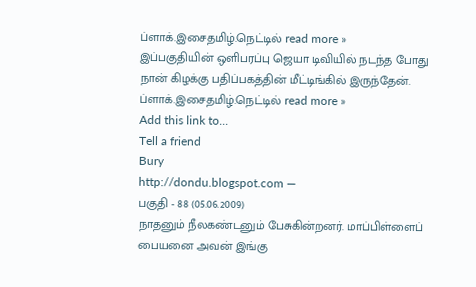ப்ளாக்.இசைதமிழ்.நெட்டில் read more »
இப்பகுதியின் ஒளிபரப்பு ஜெயா டிவியில் நடந்த போது நான் கிழக்கு பதிப்பகத்தின் மீட்டிங்கில் இருந்தேன். ப்ளாக்.இசைதமிழ்.நெட்டில் read more »
Add this link to...
Tell a friend
Bury
http://dondu.blogspot.com —
பகுதி - 88 (05.06.2009)
நாதனும் நீலகண்டனும் பேசுகின்றனர். மாப்பிள்ளைப் பையனை அவன் இங்கு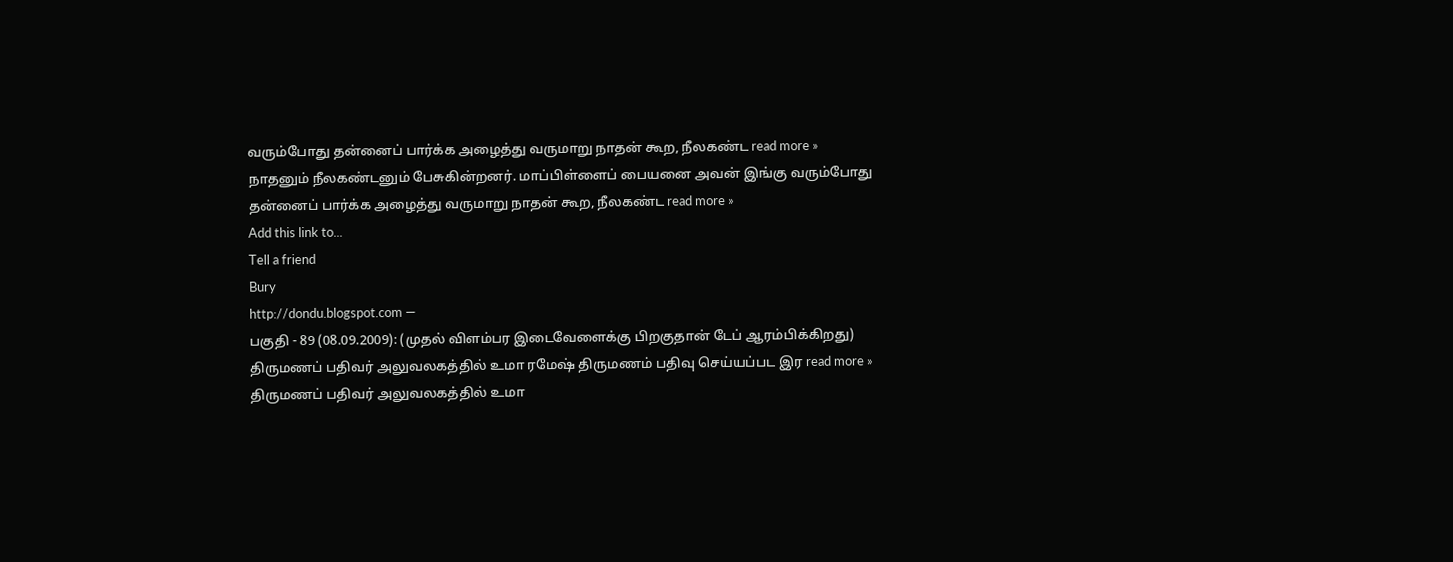வரும்போது தன்னைப் பார்க்க அழைத்து வருமாறு நாதன் கூற, நீலகண்ட read more »
நாதனும் நீலகண்டனும் பேசுகின்றனர். மாப்பிள்ளைப் பையனை அவன் இங்கு வரும்போது தன்னைப் பார்க்க அழைத்து வருமாறு நாதன் கூற, நீலகண்ட read more »
Add this link to...
Tell a friend
Bury
http://dondu.blogspot.com —
பகுதி - 89 (08.09.2009): (முதல் விளம்பர இடைவேளைக்கு பிறகுதான் டேப் ஆரம்பிக்கிறது)
திருமணப் பதிவர் அலுவலகத்தில் உமா ரமேஷ் திருமணம் பதிவு செய்யப்பட இர read more »
திருமணப் பதிவர் அலுவலகத்தில் உமா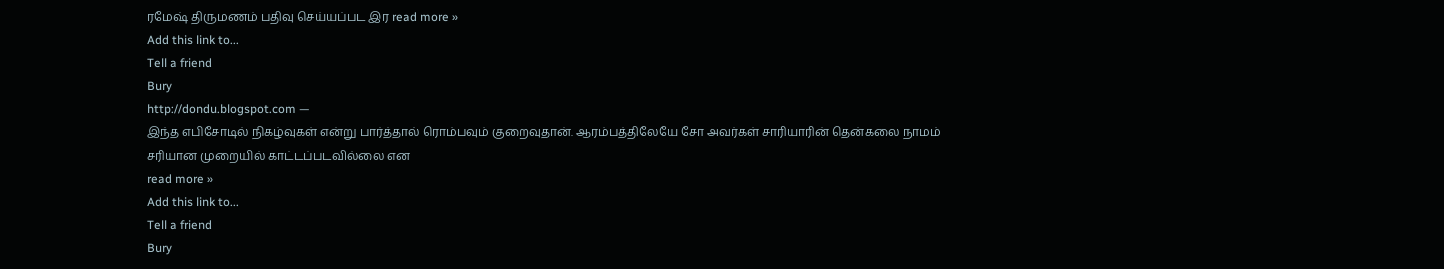ரமேஷ் திருமணம் பதிவு செய்யப்பட இர read more »
Add this link to...
Tell a friend
Bury
http://dondu.blogspot.com —
இந்த எபிசோடில் நிகழ்வுகள் என்று பார்த்தால் ரொம்பவும் குறைவுதான். ஆரம்பத்திலேயே சோ அவர்கள் சாரியாரின் தென்கலை நாமம் சரியான முறையில் காட்டப்படவில்லை என
read more »
Add this link to...
Tell a friend
Bury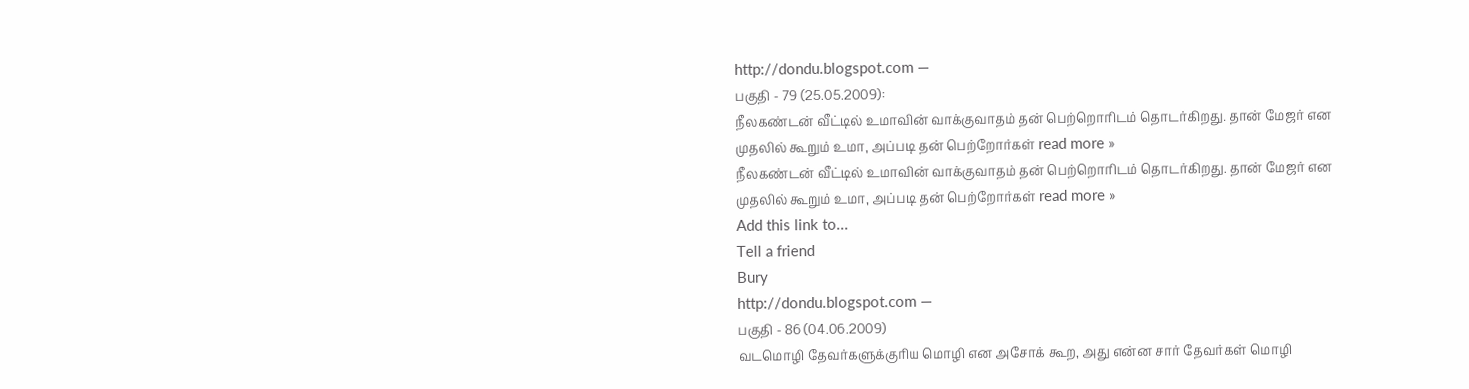http://dondu.blogspot.com —
பகுதி - 79 (25.05.2009):
நீலகண்டன் வீட்டில் உமாவின் வாக்குவாதம் தன் பெற்றொரிடம் தொடர்கிறது. தான் மேஜர் என முதலில் கூறும் உமா, அப்படி தன் பெற்றோர்கள் read more »
நீலகண்டன் வீட்டில் உமாவின் வாக்குவாதம் தன் பெற்றொரிடம் தொடர்கிறது. தான் மேஜர் என முதலில் கூறும் உமா, அப்படி தன் பெற்றோர்கள் read more »
Add this link to...
Tell a friend
Bury
http://dondu.blogspot.com —
பகுதி - 86 (04.06.2009)
வடமொழி தேவர்களுக்குரிய மொழி என அசோக் கூற, அது என்ன சார் தேவர்கள் மொழி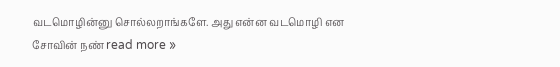வடமொழின்னு சொல்லறாங்களே. அது என்ன வடமொழி என சோவின் நண் read more »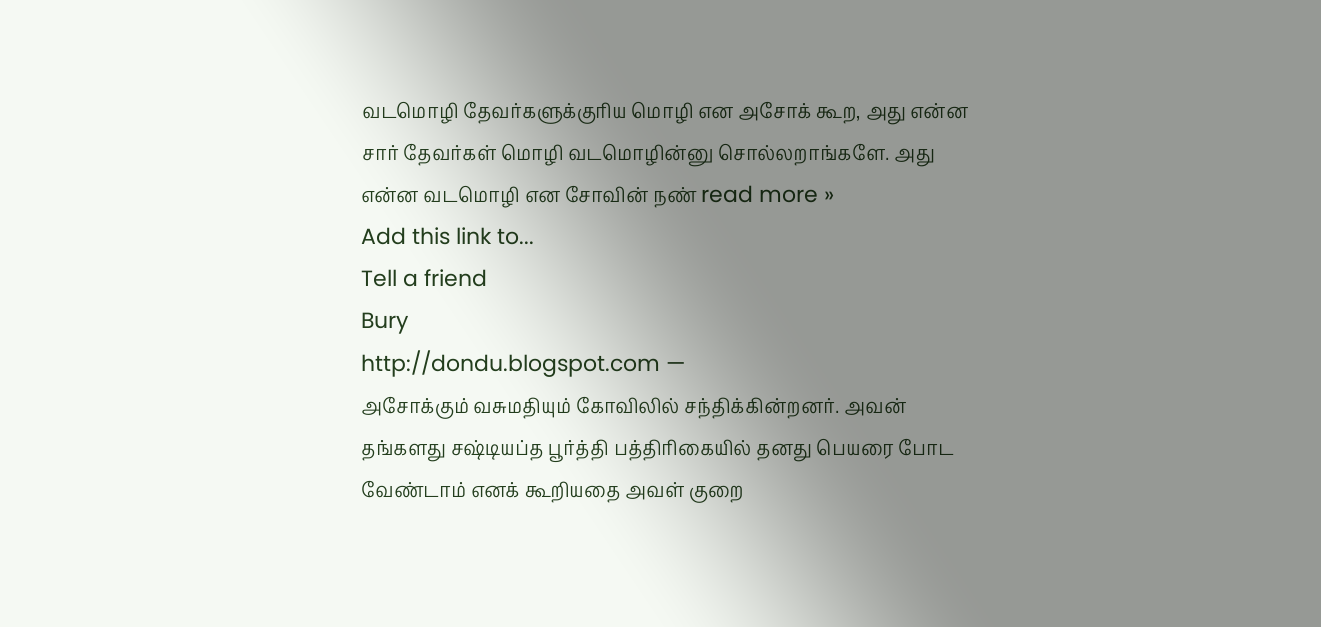வடமொழி தேவர்களுக்குரிய மொழி என அசோக் கூற, அது என்ன சார் தேவர்கள் மொழி வடமொழின்னு சொல்லறாங்களே. அது என்ன வடமொழி என சோவின் நண் read more »
Add this link to...
Tell a friend
Bury
http://dondu.blogspot.com —
அசோக்கும் வசுமதியும் கோவிலில் சந்திக்கின்றனர். அவன் தங்களது சஷ்டியப்த பூர்த்தி பத்திரிகையில் தனது பெயரை போட வேண்டாம் எனக் கூறியதை அவள் குறை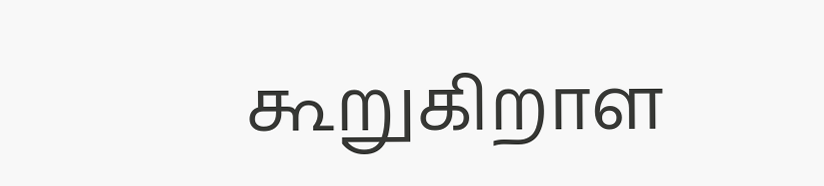கூறுகிறாள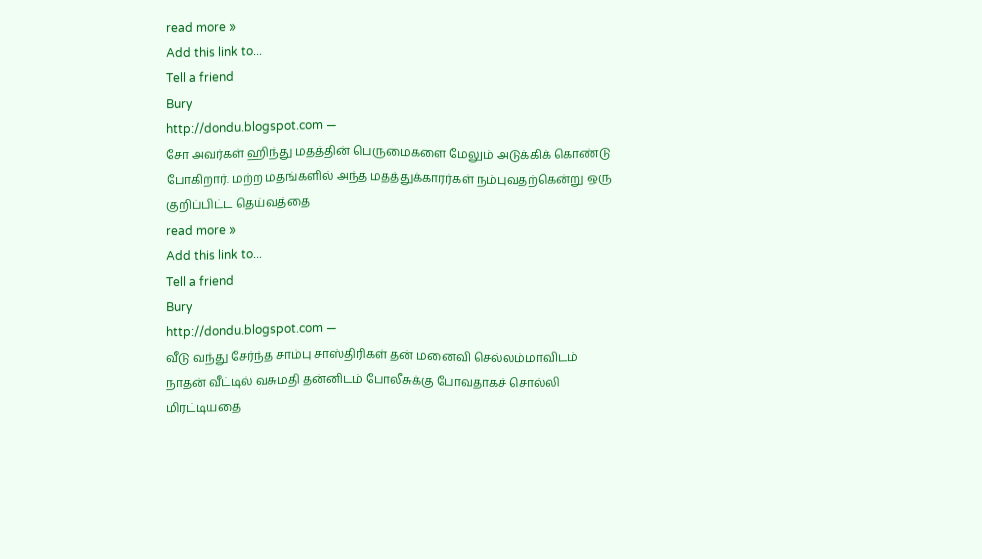read more »
Add this link to...
Tell a friend
Bury
http://dondu.blogspot.com —
சோ அவர்கள் ஹிந்து மதத்தின் பெருமைகளை மேலும் அடுக்கிக் கொண்டு போகிறார். மற்ற மதங்களில் அந்த மதத்துக்காரர்கள் நம்புவதற்கென்று ஒரு குறிப்பிட்ட தெய்வத்தை
read more »
Add this link to...
Tell a friend
Bury
http://dondu.blogspot.com —
வீடு வந்து சேர்ந்த சாம்பு சாஸ்திரிகள் தன் மனைவி செல்லம்மாவிடம் நாதன் வீட்டில் வசுமதி தன்னிடம் போலீசுக்கு போவதாகச் சொல்லி மிரட்டியதை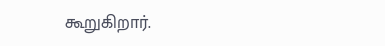கூறுகிறார்.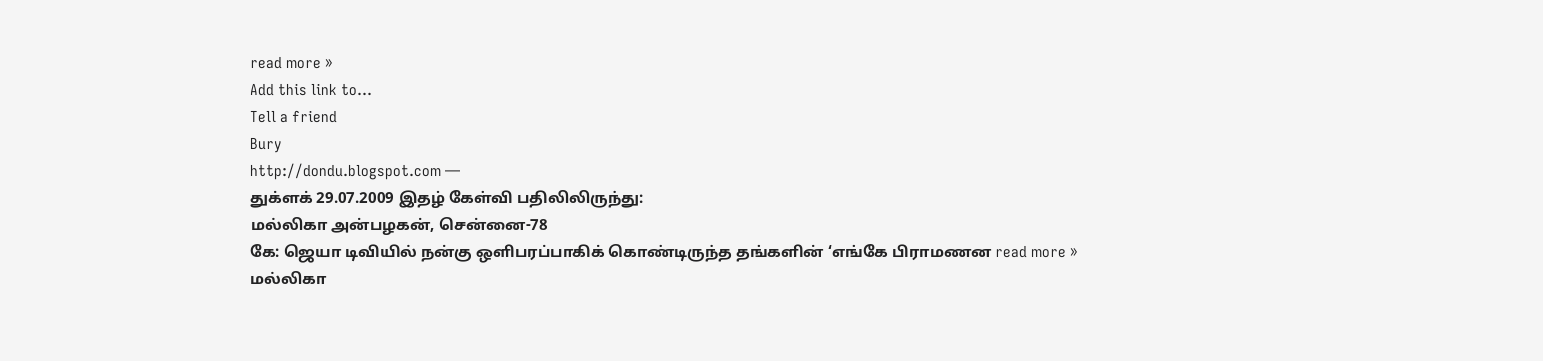read more »
Add this link to...
Tell a friend
Bury
http://dondu.blogspot.com —
துக்ளக் 29.07.2009 இதழ் கேள்வி பதிலிலிருந்து:
மல்லிகா அன்பழகன், சென்னை-78
கே: ஜெயா டிவியில் நன்கு ஒளிபரப்பாகிக் கொண்டிருந்த தங்களின் ‘எங்கே பிராமணன read more »
மல்லிகா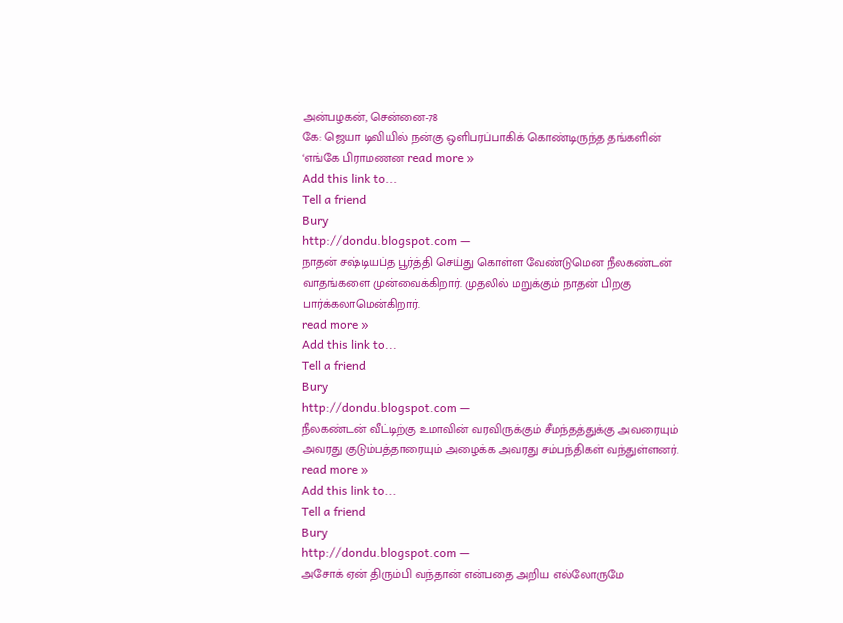அன்பழகன், சென்னை-78
கே: ஜெயா டிவியில் நன்கு ஒளிபரப்பாகிக் கொண்டிருந்த தங்களின் ‘எங்கே பிராமணன read more »
Add this link to...
Tell a friend
Bury
http://dondu.blogspot.com —
நாதன் சஷ்டியப்த பூர்த்தி செய்து கொள்ள வேண்டுமென நீலகண்டன் வாதங்களை முன்வைக்கிறார். முதலில் மறுக்கும் நாதன் பிறகு பார்க்கலாமென்கிறார்.
read more »
Add this link to...
Tell a friend
Bury
http://dondu.blogspot.com —
நீலகண்டன் வீட்டிற்கு உமாவின் வரவிருக்கும் சீமந்தத்துக்கு அவரையும் அவரது குடும்பத்தாரையும் அழைக்க அவரது சம்பந்திகள் வந்துள்ளனர்.
read more »
Add this link to...
Tell a friend
Bury
http://dondu.blogspot.com —
அசோக் ஏன் திரும்பி வந்தான் என்பதை அறிய எல்லோருமே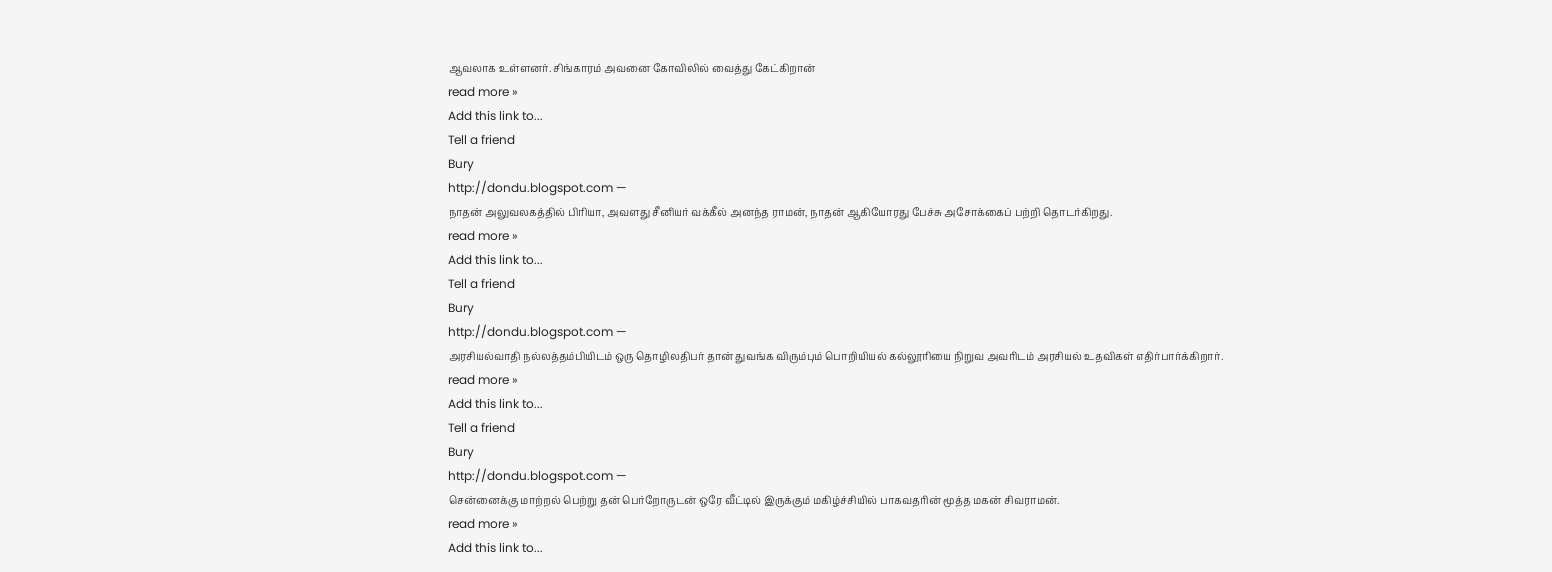ஆவலாக உள்ளனர். சிங்காரம் அவனை கோவிலில் வைத்து கேட்கிறான்
read more »
Add this link to...
Tell a friend
Bury
http://dondu.blogspot.com —
நாதன் அலுவலகத்தில் பிரியா, அவளது சீனியர் வக்கீல் அனந்த ராமன், நாதன் ஆகியோரது பேச்சு அசோக்கைப் பற்றி தொடர்கிறது.
read more »
Add this link to...
Tell a friend
Bury
http://dondu.blogspot.com —
அரசியல்வாதி நல்லத்தம்பியிடம் ஒரு தொழிலதிபர் தான் துவங்க விரும்பும் பொறியியல் கல்லூரியை நிறுவ அவரிடம் அரசியல் உதவிகள் எதிர்பார்க்கிறார்.
read more »
Add this link to...
Tell a friend
Bury
http://dondu.blogspot.com —
சென்னைக்கு மாற்றல் பெற்று தன் பெர்றோருடன் ஒரே வீட்டில் இருக்கும் மகிழ்ச்சியில் பாகவதரின் மூத்த மகன் சிவராமன்.
read more »
Add this link to...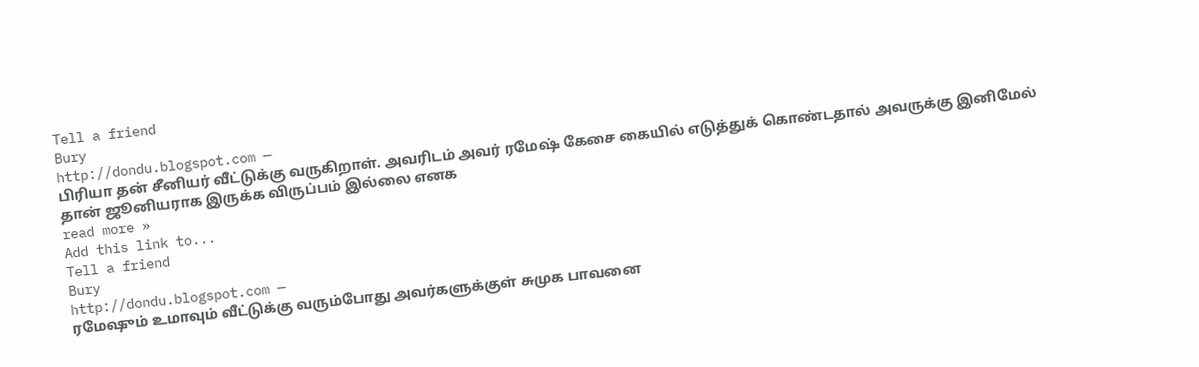Tell a friend
Bury
http://dondu.blogspot.com —
பிரியா தன் சீனியர் வீட்டுக்கு வருகிறாள். அவரிடம் அவர் ரமேஷ் கேசை கையில் எடுத்துக் கொண்டதால் அவருக்கு இனிமேல் தான் ஜூனியராக இருக்க விருப்பம் இல்லை எனக
read more »
Add this link to...
Tell a friend
Bury
http://dondu.blogspot.com —
ரமேஷும் உமாவும் வீட்டுக்கு வரும்போது அவர்களுக்குள் சுமுக பாவனை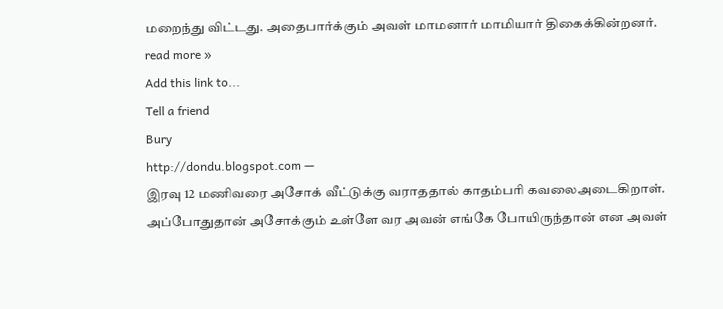மறைந்து விட்டது. அதைபார்க்கும் அவள் மாமனார் மாமியார் திகைக்கின்றனர்.
read more »
Add this link to...
Tell a friend
Bury
http://dondu.blogspot.com —
இரவு 12 மணிவரை அசோக் வீட்டுக்கு வராததால் காதம்பரி கவலைஅடைகிறாள். அப்போதுதான் அசோக்கும் உள்ளே வர அவன் எங்கே போயிருந்தான் என அவள்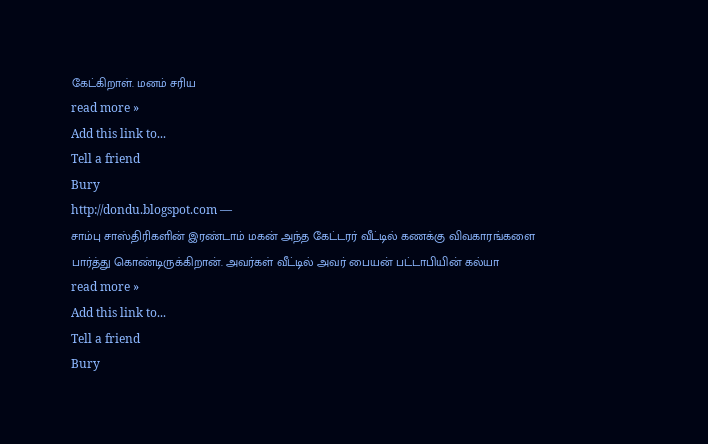கேட்கிறாள். மனம் சரிய
read more »
Add this link to...
Tell a friend
Bury
http://dondu.blogspot.com —
சாம்பு சாஸ்திரிகளின் இரண்டாம் மகன் அந்த கேட்டரர் வீட்டில் கணக்கு விவகாரங்களை பார்த்து கொண்டிருக்கிறான். அவர்கள் வீட்டில் அவர் பையன் பட்டாபியின் கல்யா
read more »
Add this link to...
Tell a friend
Bury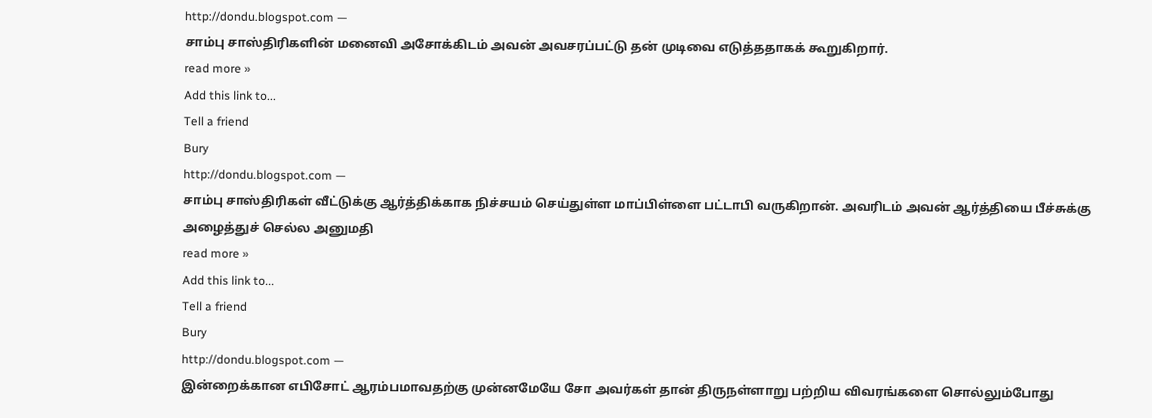http://dondu.blogspot.com —
சாம்பு சாஸ்திரிகளின் மனைவி அசோக்கிடம் அவன் அவசரப்பட்டு தன் முடிவை எடுத்ததாகக் கூறுகிறார்.
read more »
Add this link to...
Tell a friend
Bury
http://dondu.blogspot.com —
சாம்பு சாஸ்திரிகள் வீட்டுக்கு ஆர்த்திக்காக நிச்சயம் செய்துள்ள மாப்பிள்ளை பட்டாபி வருகிறான். அவரிடம் அவன் ஆர்த்தியை பீச்சுக்கு அழைத்துச் செல்ல அனுமதி
read more »
Add this link to...
Tell a friend
Bury
http://dondu.blogspot.com —
இன்றைக்கான எபிசோட் ஆரம்பமாவதற்கு முன்னமேயே சோ அவர்கள் தான் திருநள்ளாறு பற்றிய விவரங்களை சொல்லும்போது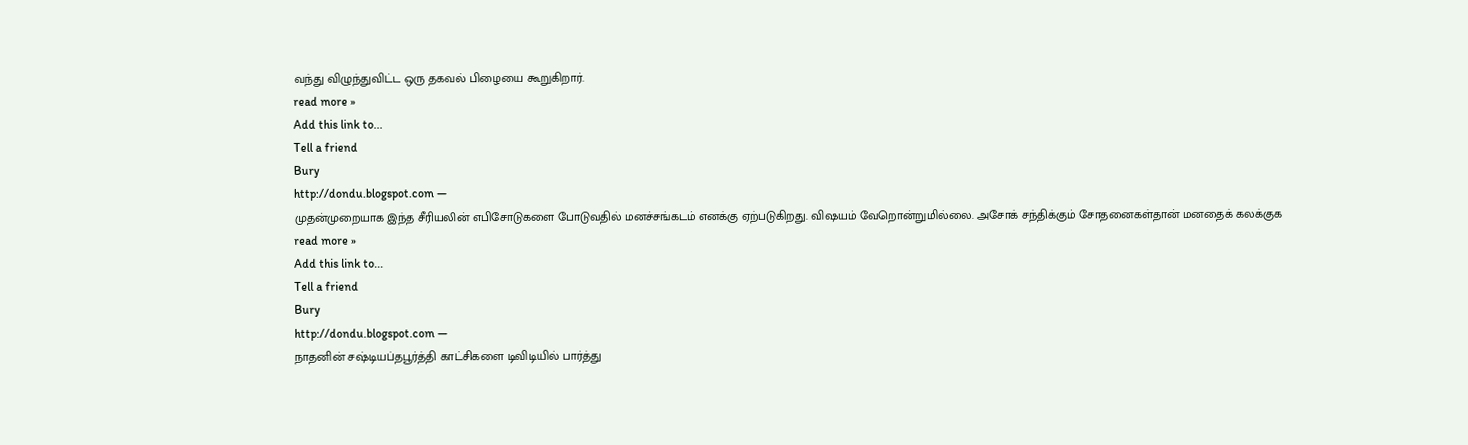வந்து விழுந்துவிட்ட ஒரு தகவல் பிழையை கூறுகிறார்.
read more »
Add this link to...
Tell a friend
Bury
http://dondu.blogspot.com —
முதன்முறையாக இந்த சீரியலின் எபிசோடுகளை போடுவதில் மனச்சங்கடம் எனக்கு ஏற்படுகிறது. விஷயம் வேறொன்றுமில்லை. அசோக் சந்திக்கும் சோதனைகள்தான் மனதைக் கலக்குக
read more »
Add this link to...
Tell a friend
Bury
http://dondu.blogspot.com —
நாதனின் சஷ்டியப்தபூர்த்தி காட்சிகளை டிவிடியில் பார்த்து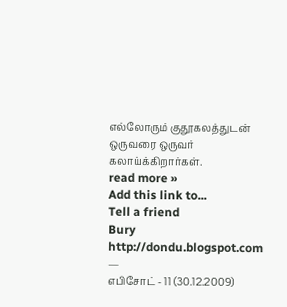எல்லோரும் குதூகலத்துடன் ஒருவரை ஒருவர் கலாய்க்கிறார்கள்.
read more »
Add this link to...
Tell a friend
Bury
http://dondu.blogspot.com —
எபிசோட் - 11 (30.12.2009)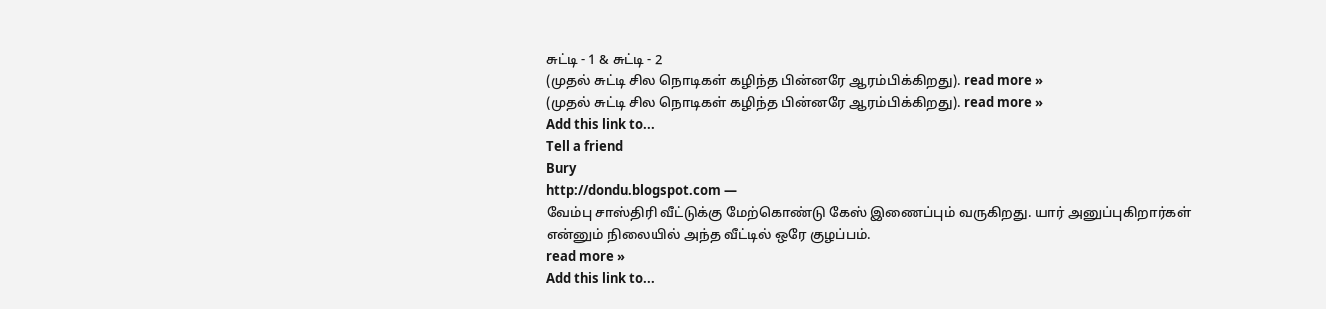சுட்டி - 1 & சுட்டி - 2
(முதல் சுட்டி சில நொடிகள் கழிந்த பின்னரே ஆரம்பிக்கிறது). read more »
(முதல் சுட்டி சில நொடிகள் கழிந்த பின்னரே ஆரம்பிக்கிறது). read more »
Add this link to...
Tell a friend
Bury
http://dondu.blogspot.com —
வேம்பு சாஸ்திரி வீட்டுக்கு மேற்கொண்டு கேஸ் இணைப்பும் வருகிறது. யார் அனுப்புகிறார்கள் என்னும் நிலையில் அந்த வீட்டில் ஒரே குழப்பம்.
read more »
Add this link to...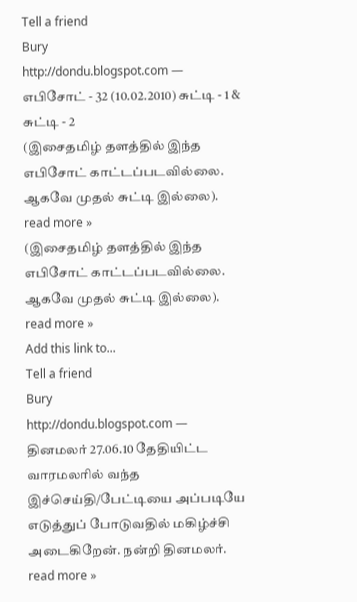Tell a friend
Bury
http://dondu.blogspot.com —
எபிசோட் - 32 (10.02.2010) சுட்டி - 1 & சுட்டி - 2
(இசைதமிழ் தளத்தில் இந்த எபிசோட் காட்டப்படவில்லை. ஆகவே முதல் சுட்டி இல்லை). read more »
(இசைதமிழ் தளத்தில் இந்த எபிசோட் காட்டப்படவில்லை. ஆகவே முதல் சுட்டி இல்லை). read more »
Add this link to...
Tell a friend
Bury
http://dondu.blogspot.com —
தினமலர் 27.06.10 தேதியிட்ட வாரமலரில் வந்த இச்செய்தி/பேட்டியை அப்படியே எடுத்துப் போடுவதில் மகிழ்ச்சி அடைகிறேன். நன்றி தினமலர்.
read more »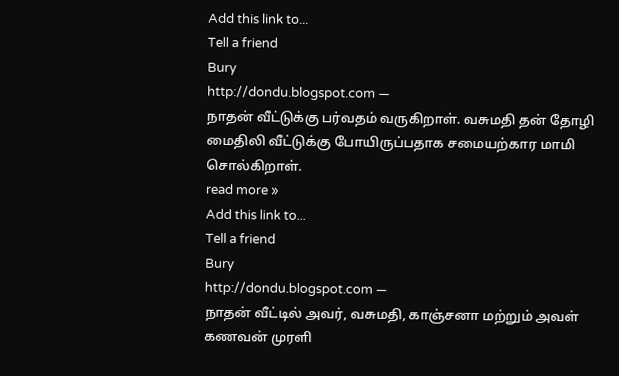Add this link to...
Tell a friend
Bury
http://dondu.blogspot.com —
நாதன் வீட்டுக்கு பர்வதம் வருகிறாள். வசுமதி தன் தோழி மைதிலி வீட்டுக்கு போயிருப்பதாக சமையற்கார மாமி சொல்கிறாள்.
read more »
Add this link to...
Tell a friend
Bury
http://dondu.blogspot.com —
நாதன் வீட்டில் அவர், வசுமதி, காஞ்சனா மற்றும் அவள் கணவன் முரளி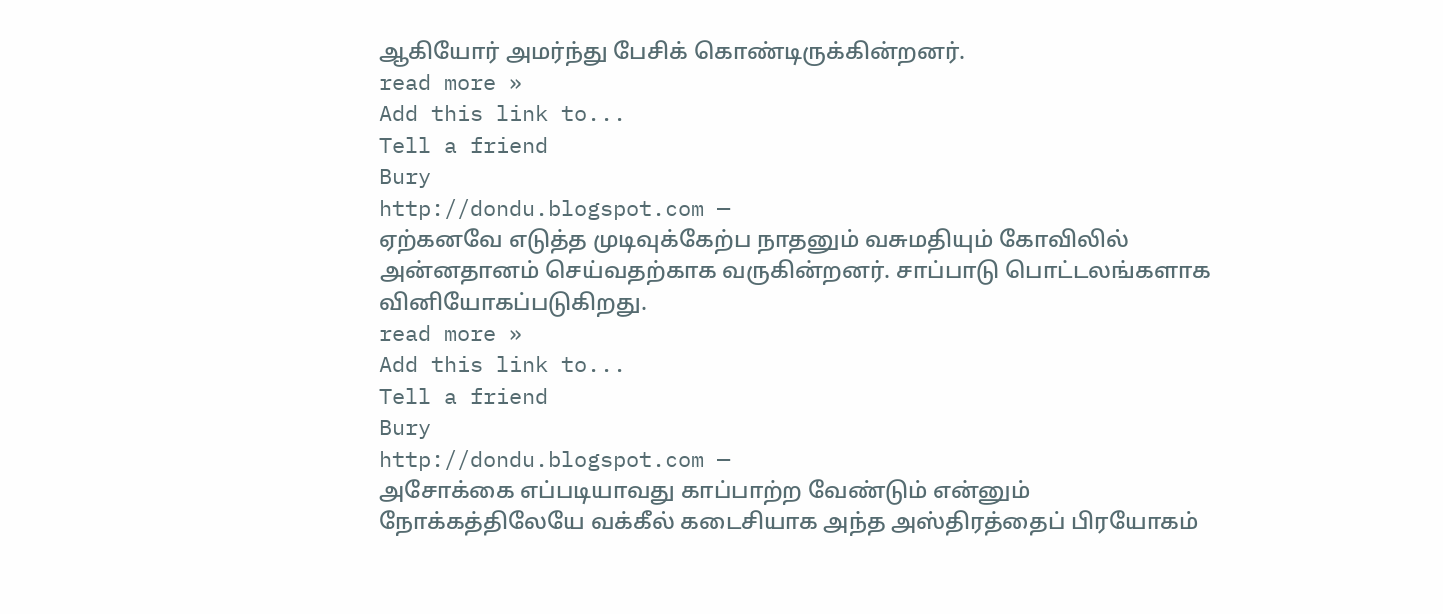ஆகியோர் அமர்ந்து பேசிக் கொண்டிருக்கின்றனர்.
read more »
Add this link to...
Tell a friend
Bury
http://dondu.blogspot.com —
ஏற்கனவே எடுத்த முடிவுக்கேற்ப நாதனும் வசுமதியும் கோவிலில் அன்னதானம் செய்வதற்காக வருகின்றனர். சாப்பாடு பொட்டலங்களாக வினியோகப்படுகிறது.
read more »
Add this link to...
Tell a friend
Bury
http://dondu.blogspot.com —
அசோக்கை எப்படியாவது காப்பாற்ற வேண்டும் என்னும் நோக்கத்திலேயே வக்கீல் கடைசியாக அந்த அஸ்திரத்தைப் பிரயோகம்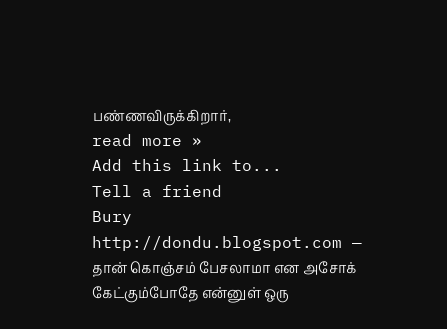பண்ணவிருக்கிறார்,
read more »
Add this link to...
Tell a friend
Bury
http://dondu.blogspot.com —
தான் கொஞ்சம் பேசலாமா என அசோக் கேட்கும்போதே என்னுள் ஒரு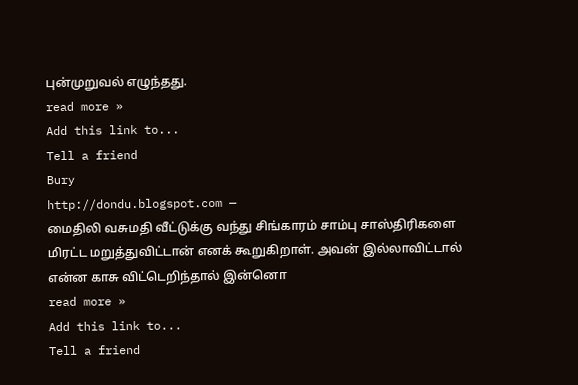புன்முறுவல் எழுந்தது.
read more »
Add this link to...
Tell a friend
Bury
http://dondu.blogspot.com —
மைதிலி வசுமதி வீட்டுக்கு வந்து சிங்காரம் சாம்பு சாஸ்திரிகளை மிரட்ட மறுத்துவிட்டான் எனக் கூறுகிறாள். அவன் இல்லாவிட்டால் என்ன காசு விட்டெறிந்தால் இன்னொ
read more »
Add this link to...
Tell a friend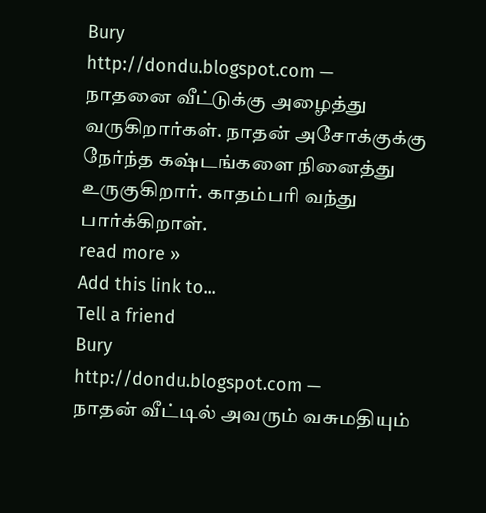Bury
http://dondu.blogspot.com —
நாதனை வீட்டுக்கு அழைத்து வருகிறார்கள். நாதன் அசோக்குக்கு நேர்ந்த கஷ்டங்களை நினைத்து உருகுகிறார். காதம்பரி வந்து பார்க்கிறாள்.
read more »
Add this link to...
Tell a friend
Bury
http://dondu.blogspot.com —
நாதன் வீட்டில் அவரும் வசுமதியும்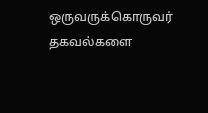ஒருவருக்கொருவர் தகவல்களை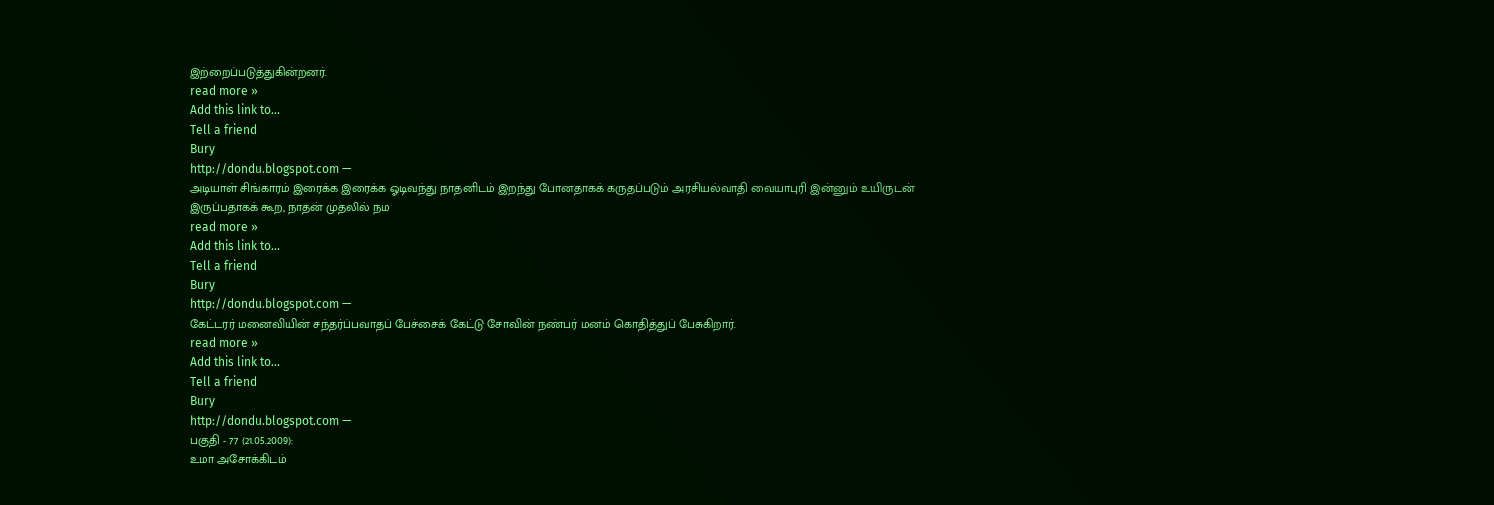இற்றைப்படுத்துகின்றனர்.
read more »
Add this link to...
Tell a friend
Bury
http://dondu.blogspot.com —
அடியாள் சிங்காரம் இரைக்க இரைக்க ஓடிவந்து நாதனிடம் இறந்து போனதாகக் கருதப்படும் அரசியல்வாதி வையாபுரி இன்னும் உயிருடன் இருப்பதாகக் கூற, நாதன் முதலில் நம
read more »
Add this link to...
Tell a friend
Bury
http://dondu.blogspot.com —
கேட்டரர் மனைவியின் சந்தர்ப்பவாதப் பேச்சைக் கேட்டு சோவின் நண்பர் மனம் கொதித்துப் பேசுகிறார்.
read more »
Add this link to...
Tell a friend
Bury
http://dondu.blogspot.com —
பகுதி - 77 (21.05.2009):
உமா அசோக்கிடம்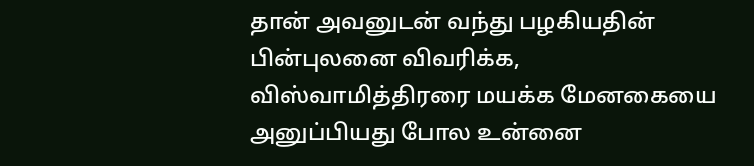தான் அவனுடன் வந்து பழகியதின் பின்புலனை விவரிக்க, விஸ்வாமித்திரரை மயக்க மேனகையை அனுப்பியது போல உன்னை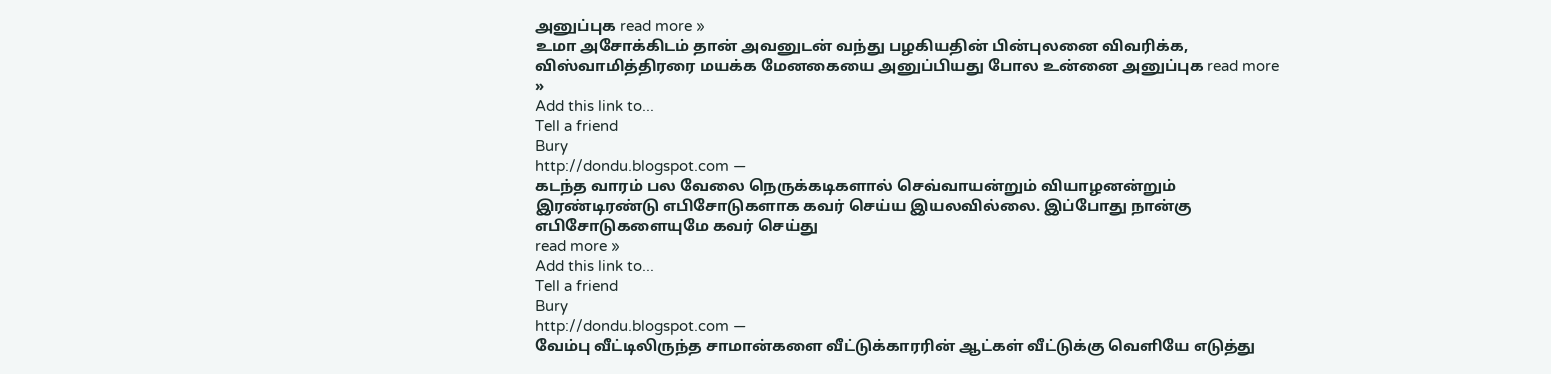அனுப்புக read more »
உமா அசோக்கிடம் தான் அவனுடன் வந்து பழகியதின் பின்புலனை விவரிக்க, விஸ்வாமித்திரரை மயக்க மேனகையை அனுப்பியது போல உன்னை அனுப்புக read more »
Add this link to...
Tell a friend
Bury
http://dondu.blogspot.com —
கடந்த வாரம் பல வேலை நெருக்கடிகளால் செவ்வாயன்றும் வியாழனன்றும் இரண்டிரண்டு எபிசோடுகளாக கவர் செய்ய இயலவில்லை. இப்போது நான்கு எபிசோடுகளையுமே கவர் செய்து
read more »
Add this link to...
Tell a friend
Bury
http://dondu.blogspot.com —
வேம்பு வீட்டிலிருந்த சாமான்களை வீட்டுக்காரரின் ஆட்கள் வீட்டுக்கு வெளியே எடுத்து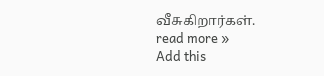வீசுகிறார்கள்.
read more »
Add this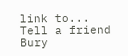link to...
Tell a friend
Bury